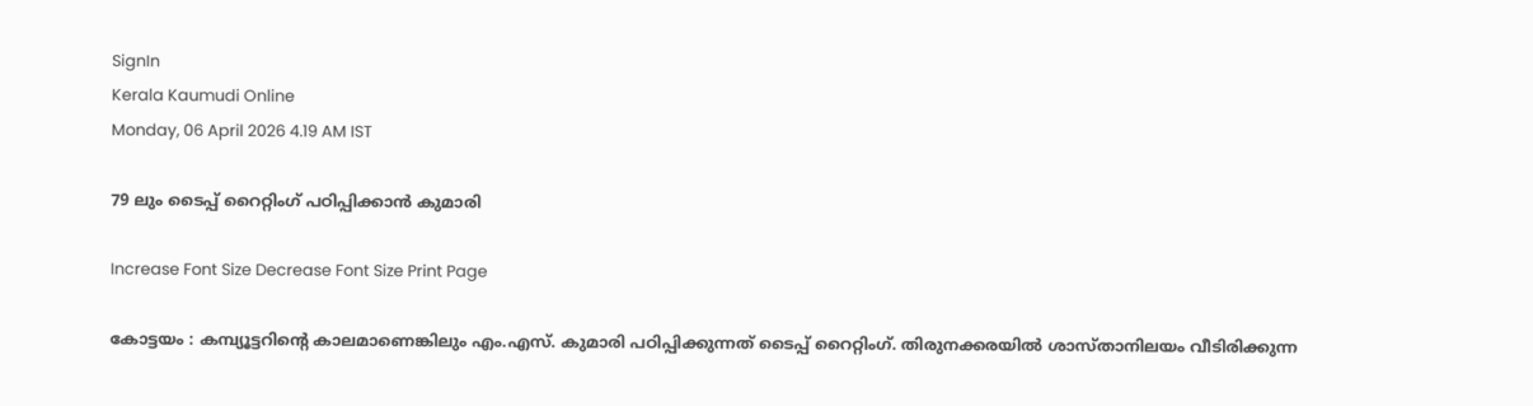SignIn
Kerala Kaumudi Online
Monday, 06 April 2026 4.19 AM IST

79 ലും ടൈപ്പ് റൈറ്റിംഗ് പഠിപ്പിക്കാൻ കുമാരി

Increase Font Size Decrease Font Size Print Page

കോട്ടയം : കമ്പ്യൂട്ടറിന്റെ കാലമാണെങ്കിലും എം.എസ്. കുമാരി പഠിപ്പിക്കുന്നത് ടൈപ്പ് റൈറ്റിംഗ്. തിരുനക്കരയിൽ ശാസ്താനിലയം വീടിരിക്കുന്ന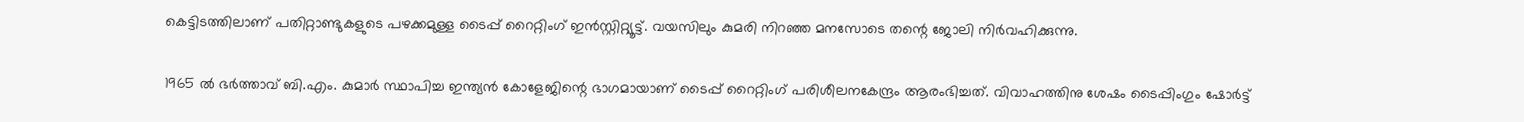കെട്ടിടത്തിലാണ് പതിറ്റാണ്ടുകളുടെ പഴക്കമുള്ള ടൈപ്പ് റൈറ്റിംഗ് ഇൻസ്റ്റിറ്റ്യൂട്ട്. വയസിലും കുമരി നിറഞ്ഞ മനസോടെ തന്റെ ജോലി നിർവഹിക്കുന്നു.

1965 ൽ ഭർത്താവ് ബി.എം. കുമാർ സ്ഥാപിച്ച ഇന്ത്യൻ കോളേജിന്റെ ഭാഗമായാണ് ടൈപ്പ് റൈറ്റിംഗ് പരിശീലനകേന്ദ്രം ആരംഭിച്ചത്. വിവാഹത്തിനു ശേഷം ടൈപ്പിംഗും ഷോർട്ട്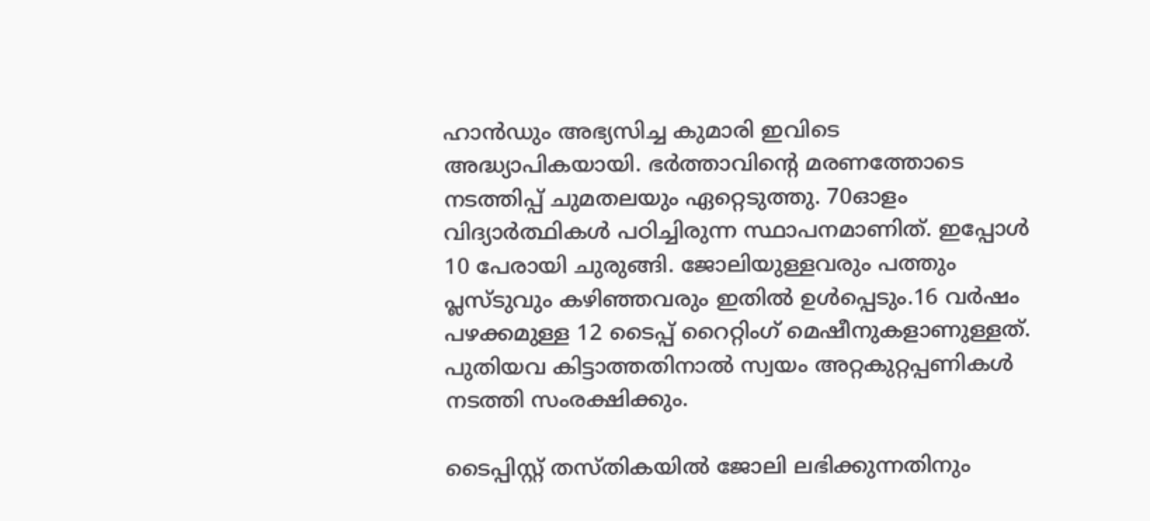ഹാൻഡും അഭ്യസിച്ച കുമാരി ഇവിടെ അദ്ധ്യാപികയായി. ഭർത്താവിന്റെ മരണത്തോടെ നടത്തിപ്പ് ചുമതലയും ഏറ്റെടുത്തു. 70ഓളം വിദ്യാർത്ഥികൾ പഠിച്ചിരുന്ന സ്ഥാപനമാണിത്. ഇപ്പോൾ 10 പേരായി ചുരുങ്ങി. ജോലിയുള്ളവരും പത്തും പ്ലസ്ടുവും കഴിഞ്ഞവരും ഇതിൽ ഉൾപ്പെടും.16 വർഷം പഴക്കമുള്ള 12 ടൈപ്പ് റൈറ്റിംഗ് മെഷീനുകളാണുള്ളത്. പുതിയവ കിട്ടാത്തതിനാൽ സ്വയം അറ്റകുറ്റപ്പണികൾ നടത്തി സംരക്ഷിക്കും.

ടൈപ്പിസ്റ്റ് തസ്തികയിൽ ജോലി ലഭിക്കുന്നതിനും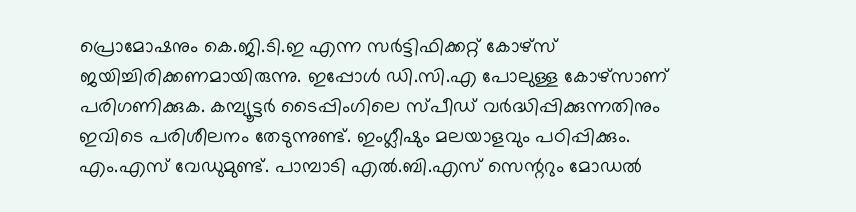പ്രൊമോഷനും കെ.ജി.ടി.ഇ എന്ന സർട്ടിഫിക്കറ്റ് കോഴ്സ് ജയിച്ചിരിക്കണമായിരുന്നു. ഇപ്പോൾ ഡി.സി.എ പോലുള്ള കോഴ്സാണ് പരിഗണിക്കുക. കമ്പ്യൂട്ടർ ടൈപ്പിംഗിലെ സ്പീഡ് വർദ്ധിപ്പിക്കുന്നതിനും ഇവിടെ പരിശീലനം തേടുന്നുണ്ട്. ഇംഗ്ലീഷും മലയാളവും പഠിപ്പിക്കും. എം.എസ് വേഡുമുണ്ട്. പാമ്പാടി എൽ.ബി.എസ് സെന്ററും മോഡൽ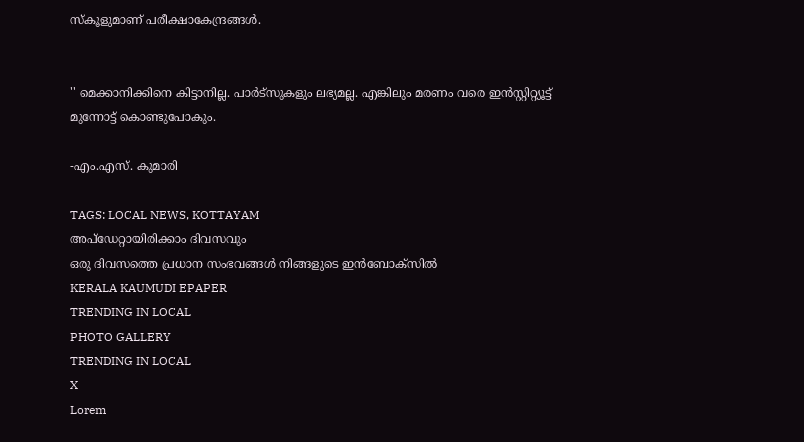സ്‌കൂളുമാണ് പരീക്ഷാകേന്ദ്രങ്ങൾ.


'' മെക്കാനിക്കിനെ കിട്ടാനില്ല. പാർട്‌സുകളും ലഭ്യമല്ല. എങ്കിലും മരണം വരെ ഇൻസ്റ്റിറ്റ്യൂട്ട് മുന്നോട്ട് കൊണ്ടുപോകും.

-എം.എസ്. കുമാരി

TAGS: LOCAL NEWS, KOTTAYAM
അപ്ഡേറ്റായിരിക്കാം ദിവസവും
ഒരു ദിവസത്തെ പ്രധാന സംഭവങ്ങൾ നിങ്ങളുടെ ഇൻബോക്സിൽ
KERALA KAUMUDI EPAPER
TRENDING IN LOCAL
PHOTO GALLERY
TRENDING IN LOCAL
X
Lorem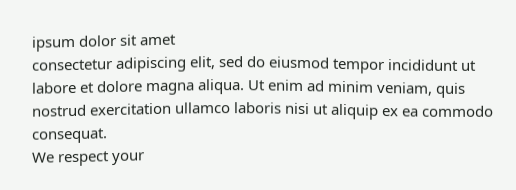ipsum dolor sit amet
consectetur adipiscing elit, sed do eiusmod tempor incididunt ut labore et dolore magna aliqua. Ut enim ad minim veniam, quis nostrud exercitation ullamco laboris nisi ut aliquip ex ea commodo consequat.
We respect your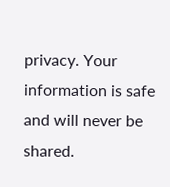privacy. Your information is safe and will never be shared.